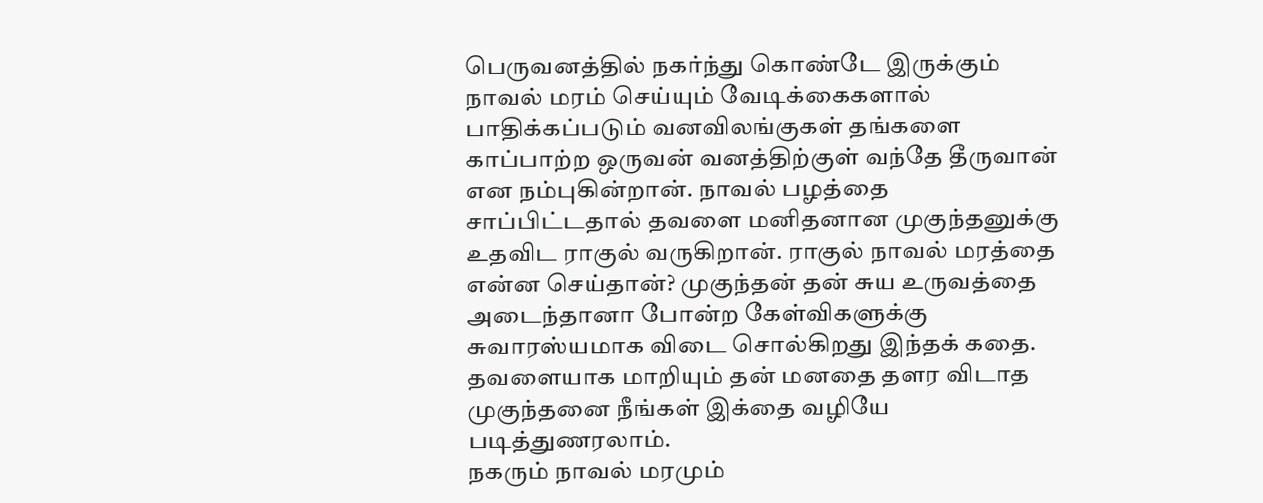பெருவனத்தில் நகர்ந்து கொண்டே இருக்கும் நாவல் மரம் செய்யும் வேடிக்கைகளால் பாதிக்கப்படும் வனவிலங்குகள் தங்களை காப்பாற்ற ஒருவன் வனத்திற்குள் வந்தே தீருவான் என நம்புகின்றான். நாவல் பழத்தை சாப்பிட்டதால் தவளை மனிதனான முகுந்தனுக்கு உதவிட ராகுல் வருகிறான். ராகுல் நாவல் மரத்தை என்ன செய்தான்? முகுந்தன் தன் சுய உருவத்தை அடைந்தானா போன்ற கேள்விகளுக்கு சுவாரஸ்யமாக விடை சொல்கிறது இந்தக் கதை. தவளையாக மாறியும் தன் மனதை தளர விடாத முகுந்தனை நீங்கள் இக்தை வழியே படித்துணரலாம்.
நகரும் நாவல் மரமும்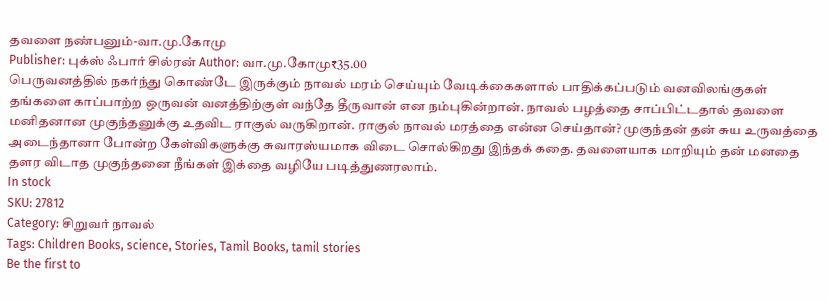தவளை நண்பனும்-வா.மு.கோமு
Publisher: புக்ஸ் ஃபார் சில்ரன் Author: வா.மு.கோமு₹35.00
பெருவனத்தில் நகர்ந்து கொண்டே இருக்கும் நாவல் மரம் செய்யும் வேடிக்கைகளால் பாதிக்கப்படும் வனவிலங்குகள் தங்களை காப்பாற்ற ஒருவன் வனத்திற்குள் வந்தே தீருவான் என நம்புகின்றான். நாவல் பழத்தை சாப்பிட்டதால் தவளை மனிதனான முகுந்தனுக்கு உதவிட ராகுல் வருகிறான். ராகுல் நாவல் மரத்தை என்ன செய்தான்? முகுந்தன் தன் சுய உருவத்தை அடைந்தானா போன்ற கேள்விகளுக்கு சுவாரஸ்யமாக விடை சொல்கிறது இந்தக் கதை. தவளையாக மாறியும் தன் மனதை தளர விடாத முகுந்தனை நீங்கள் இக்தை வழியே படித்துணரலாம்.
In stock
SKU: 27812
Category: சிறுவர் நாவல்
Tags: Children Books, science, Stories, Tamil Books, tamil stories
Be the first to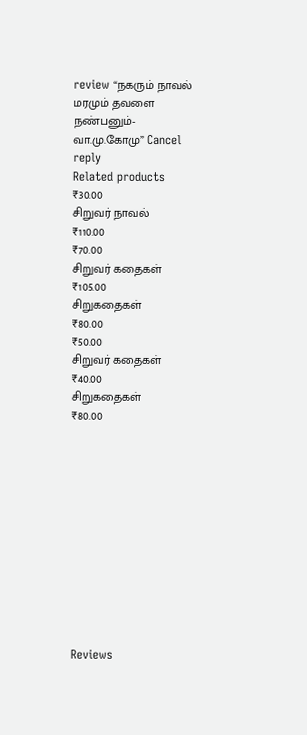review “நகரும் நாவல் மரமும் தவளை நண்பனும்-வா.மு.கோமு” Cancel reply
Related products
₹30.00
சிறுவர் நாவல்
₹110.00
₹70.00
சிறுவர் கதைகள்
₹105.00
சிறுகதைகள்
₹80.00
₹50.00
சிறுவர் கதைகள்
₹40.00
சிறுகதைகள்
₹80.00












Reviews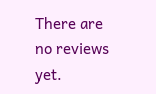There are no reviews yet.